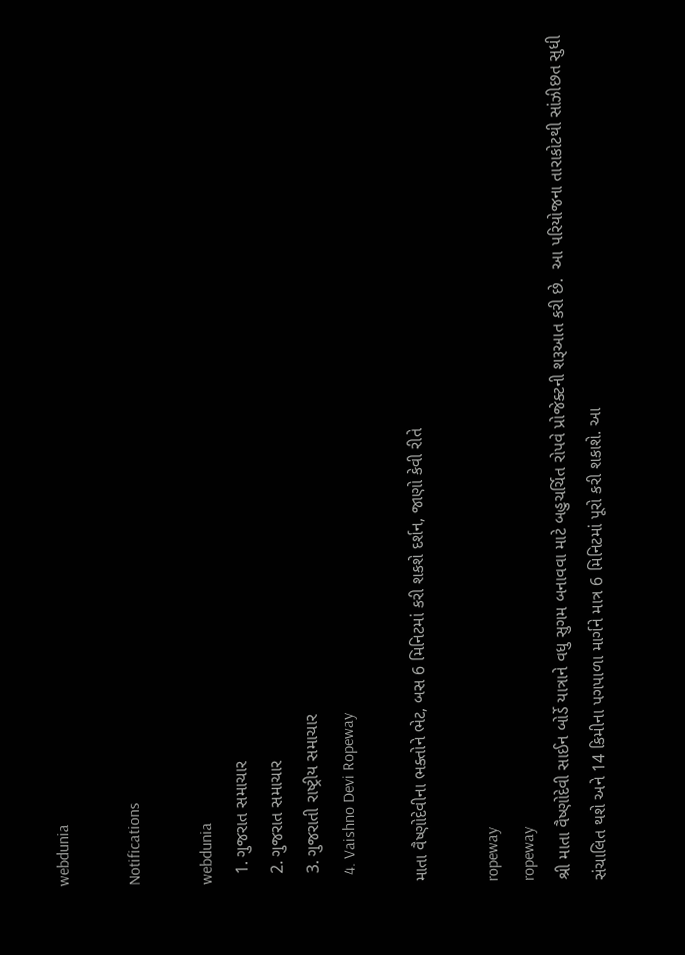webdunia

Notifications

webdunia
  1. ગુજરાત સમાચાર
  2. ગુજરાત સમાચાર
  3. ગુજરાતી રાષ્ટ્રીય સમાચાર
  4. Vaishno Devi Ropeway

માતા વૈષ્ણોદેવીના ભક્તોને ભેટ, બસ 6 મિનિટમાં કરી શકશે દર્શન, જાણો કેવી રીતે

ropeway
ropeway
શ્રી માતા વૈષ્ણોદેવી સાઈન બોર્ડે યાત્રાને વધુ સુગમ બનાવવા માટે બહુચર્ચિત રોપવે પ્રોજેક્ટની શરૂઆત કરી છે.  આ પરિયોજના તારાકોટથી સાંઝીછત સુધી સંચાલિત થશે અને 14 કિમીના પગપાળા માર્ગને માત્ર 6 મિનિટમાં પૂરો કરી શકાશે. આ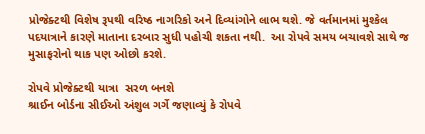પ્રોજેક્ટથી વિશેષ રૂપથી વરિષ્ઠ નાગરિકો અને દિવ્યાંગોને લાભ થશે. જે વર્તમાનમાં મુશ્કેલ પદયાત્રાને કારણે માતાના દરબાર સુધી પહોચી શકતા નથી.  આ રોપવે સમય બચાવશે સાથે જ મુસાફરોનો થાક પણ ઓછો કરશે.

રોપવે પ્રોજેક્ટથી યાત્રા  સરળ બનશે
શ્રાઈન બોર્ડના સીઈઓ અંશુલ ગર્ગે જણાવ્યું કે રોપવે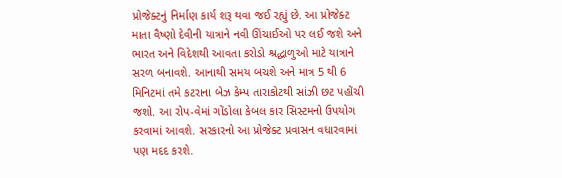પ્રોજેક્ટનું નિર્માણ કાર્ય શરૂ થવા જઈ રહ્યું છે. આ પ્રોજેક્ટ માતા વૈષ્ણો દેવીની યાત્રાને નવી ઊંચાઈઓ પર લઈ જશે અને ભારત અને વિદેશથી આવતા કરોડો શ્રદ્ધાળુઓ માટે યાત્રાને સરળ બનાવશે. આનાથી સમય બચશે અને માત્ર 5 થી 6 મિનિટમાં તમે કટરાના બેઝ કેમ્પ તારાકોટથી સાંઝી છટ પહોંચી જશો. આ રોપ-વેમાં ગોંડોલા કેબલ કાર સિસ્ટમનો ઉપયોગ કરવામાં આવશે. સરકારનો આ પ્રોજેક્ટ પ્રવાસન વધારવામાં પણ મદદ કરશે.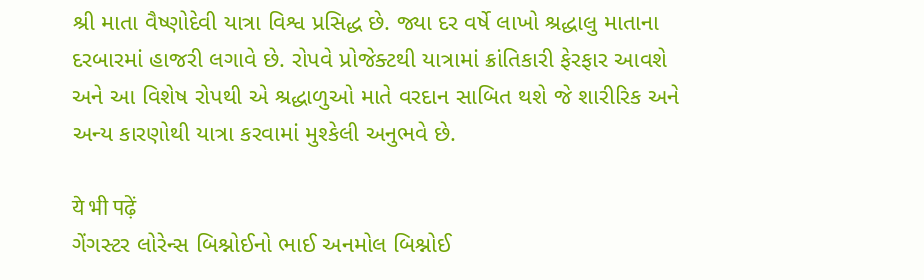શ્રી માતા વૈષ્ણોદેવી યાત્રા વિશ્વ પ્રસિદ્ધ છે. જ્યા દર વર્ષે લાખો શ્રદ્ધાલુ માતાના દરબારમાં હાજરી લગાવે છે. રોપવે પ્રોજેક્ટથી યાત્રામાં ક્રાંતિકારી ફેરફાર આવશે અને આ વિશેષ રોપથી એ શ્રદ્ધાળુઓ માતે વરદાન સાબિત થશે જે શારીરિક અને અન્ય કારણોથી યાત્રા કરવામાં મુશ્કેલી અનુભવે છે.

ये भी पढ़ें
ગેંગસ્ટર લોરેન્સ બિશ્નોઈનો ભાઈ અનમોલ બિશ્નોઈ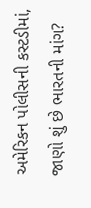અમેરિકન પોલીસની કસ્ટડીમાં, જાણો શું છે ભારતની માંગ?